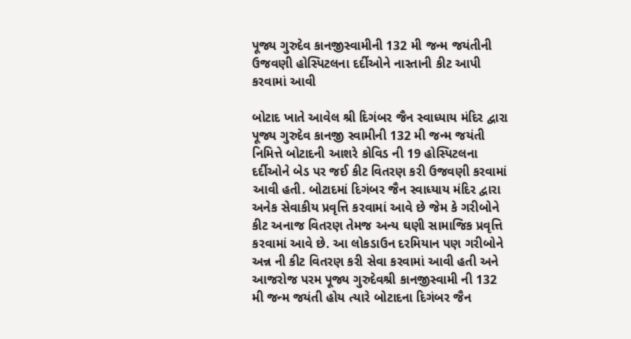પૂજ્ય ગુરુદેવ કાનજીસ્વામીની 132 મી જન્મ જયંતીની ઉજવણી હોસ્પિટલના દર્દીઓને નાસ્તાની કીટ આપી કરવામાં આવી

બોટાદ ખાતે આવેલ શ્રી દિગંબર જૈન સ્વાધ્યાય મંદિર દ્વારા પૂજ્ય ગુરુદેવ કાનજી સ્વામીની 132 મી જન્મ જયંતી નિમિત્તે બોટાદની આશરે કોવિડ ની 19 હોસ્પિટલના દર્દીઓને બેડ પર જઈ કીટ વિતરણ કરી ઉજવણી કરવામાં આવી હતી. બોટાદમાં દિગંબર જૈન સ્વાધ્યાય મંદિર દ્વારા અનેક સેવાકીય પ્રવૃત્તિ કરવામાં આવે છે જેમ કે ગરીબોને કીટ અનાજ વિતરણ તેમજ અન્ય ઘણી સામાજિક પ્રવૃત્તિ કરવામાં આવે છે. આ લોકડાઉન દરમિયાન પણ ગરીબોને અન્ન ની કીટ વિતરણ કરી સેવા કરવામાં આવી હતી અને આજરોજ પરમ પૂજ્ય ગુરુદેવશ્રી કાનજીસ્વામી ની 132 મી જન્મ જયંતી હોય ત્યારે બોટાદના દિગંબર જૈન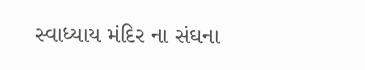સ્વાધ્યાય મંદિર ના સંઘના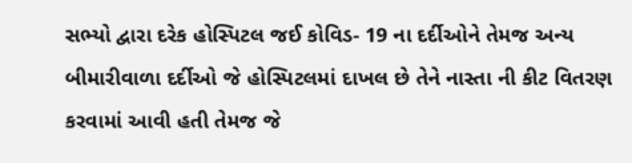સભ્યો દ્વારા દરેક હોસ્પિટલ જઈ કોવિડ- 19 ના દર્દીઓને તેમજ અન્ય બીમારીવાળા દર્દીઓ જે હોસ્પિટલમાં દાખલ છે તેને નાસ્તા ની કીટ વિતરણ કરવામાં આવી હતી તેમજ જે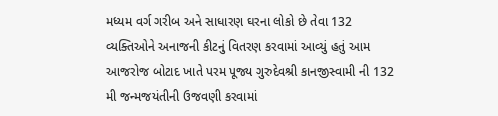મધ્યમ વર્ગ ગરીબ અને સાધારણ ઘરના લોકો છે તેવા 132 વ્યક્તિઓને અનાજની કીટનું વિતરણ કરવામાં આવ્યું હતું આમ આજરોજ બોટાદ ખાતે પરમ પૂજ્ય ગુરુદેવશ્રી કાનજીસ્વામી ની 132 મી જન્મજયંતીની ઉજવણી કરવામાં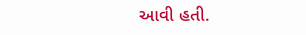આવી હતી.